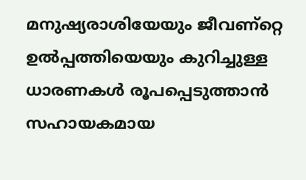മനുഷ്യരാശിയേയും ജീവണ്റ്റെ ഉല്‍പ്പത്തിയെയും കുറിച്ചുള്ള ധാരണകള്‍ രൂപപ്പെടുത്താന്‍ സഹായകമായ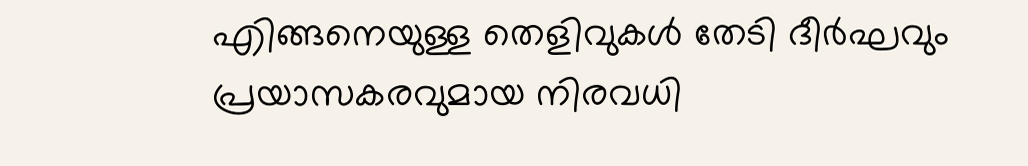എിങ്ങനെയുള്ള തെളിവുകള്‍ തേടി ദീര്‍ഘവും പ്രയാസകരവുമായ നിരവധി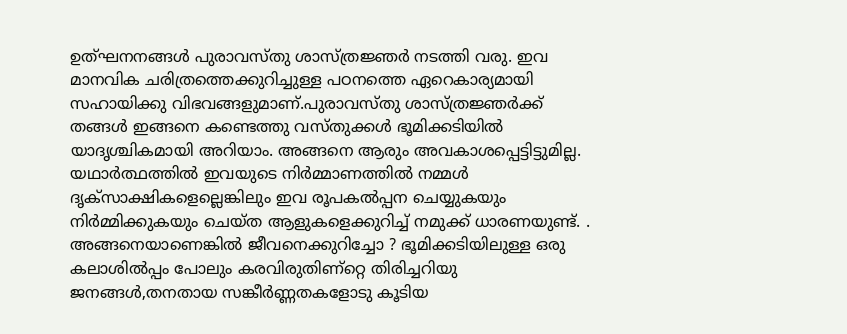ഉത്ഘനനങ്ങള്‍ പുരാവസ്തു ശാസ്ത്രജ്ഞര്‍ നടത്തി വരു. ഇവ മാനവിക ചരിത്രത്തെക്കുറിച്ചുള്ള പഠനത്തെ ഏറെകാര്യമായി സഹായിക്കു വിഭവങ്ങളുമാണ്‌.പുരാവസ്തു ശാസ്ത്രജ്ഞര്‍ക്ക്‌ തങ്ങള്‍ ഇങ്ങനെ കണ്ടെത്തു വസ്തുക്കള്‍ ഭൂമിക്കടിയില്‍ യാദൃശ്ചികമായി അറിയാം. അങ്ങനെ ആരും അവകാശപ്പെട്ടിട്ടുമില്ല. യഥാര്‍ത്ഥത്തില്‍ ഇവയുടെ നിര്‍മ്മാണത്തില്‍ നമ്മള്‍ ദൃക്സാക്ഷികളെല്ലെങ്കിലും ഇവ രൂപകല്‍പ്പന ചെയ്യുകയും നിര്‍മ്മിക്കുകയും ചെയ്ത ആളുകളെക്കുറിച്ച്‌ നമുക്ക്‌ ധാരണയുണ്ട്‌. . അങ്ങനെയാണെങ്കില്‍ ജീവനെക്കുറിച്ചോ ? ഭൂമിക്കടിയിലുള്ള ഒരു കലാശില്‍പ്പം പോലും കരവിരുതിണ്റ്റെ തിരിച്ചറിയു ജനങ്ങള്‍,തനതായ സങ്കീര്‍ണ്ണതകളോടു കൂടിയ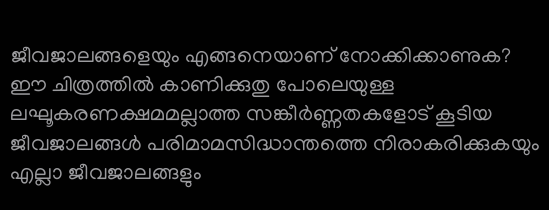ജീവജാലങ്ങളെയും എങ്ങനെയാണ്‌ നോക്കിക്കാണുക? ഈ ചിത്രത്തില്‍ കാണിക്കുതു പോലെയുള്ള ലഘൂകരണക്ഷമമല്ലാത്ത സങ്കീര്‍ണ്ണതകളോട്‌ കൂടിയ ജീവജാലങ്ങള്‍ പരിമാമസിദ്ധാന്തത്തെ നിരാകരിക്കുകയും എല്ലാ ജീവജാലങ്ങളും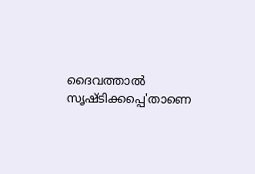ദൈവത്താല്‍ സൃഷ്ടിക്കപ്പെ'താണെ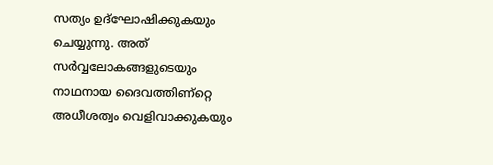സത്യം ഉദ്ഘോഷിക്കുകയും ചെയ്യുന്നു. അത്‌ സര്‍വ്വലോകങ്ങളുടെയും നാഥനായ ദൈവത്തിണ്റ്റെ അധീശത്വം വെളിവാക്കുകയും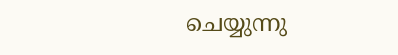ചെയ്യുന്നു